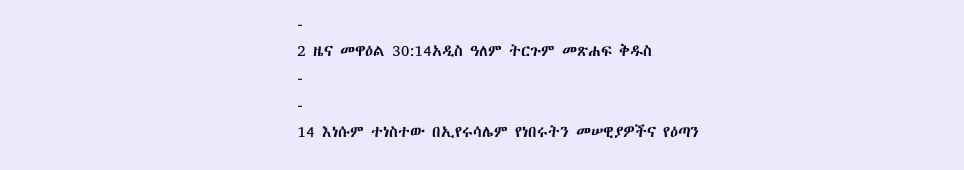-
2 ዜና መዋዕል 30:14አዲስ ዓለም ትርጉም መጽሐፍ ቅዱስ
-
-
14 እነሱም ተነስተው በኢየሩሳሌም የነበሩትን መሠዊያዎችና የዕጣን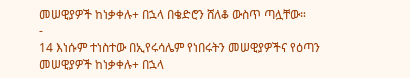መሠዊያዎች ከነቃቀሉ+ በኋላ በቄድሮን ሸለቆ ውስጥ ጣሏቸው።
-
14 እነሱም ተነስተው በኢየሩሳሌም የነበሩትን መሠዊያዎችና የዕጣን መሠዊያዎች ከነቃቀሉ+ በኋላ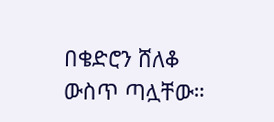በቄድሮን ሸለቆ ውስጥ ጣሏቸው።